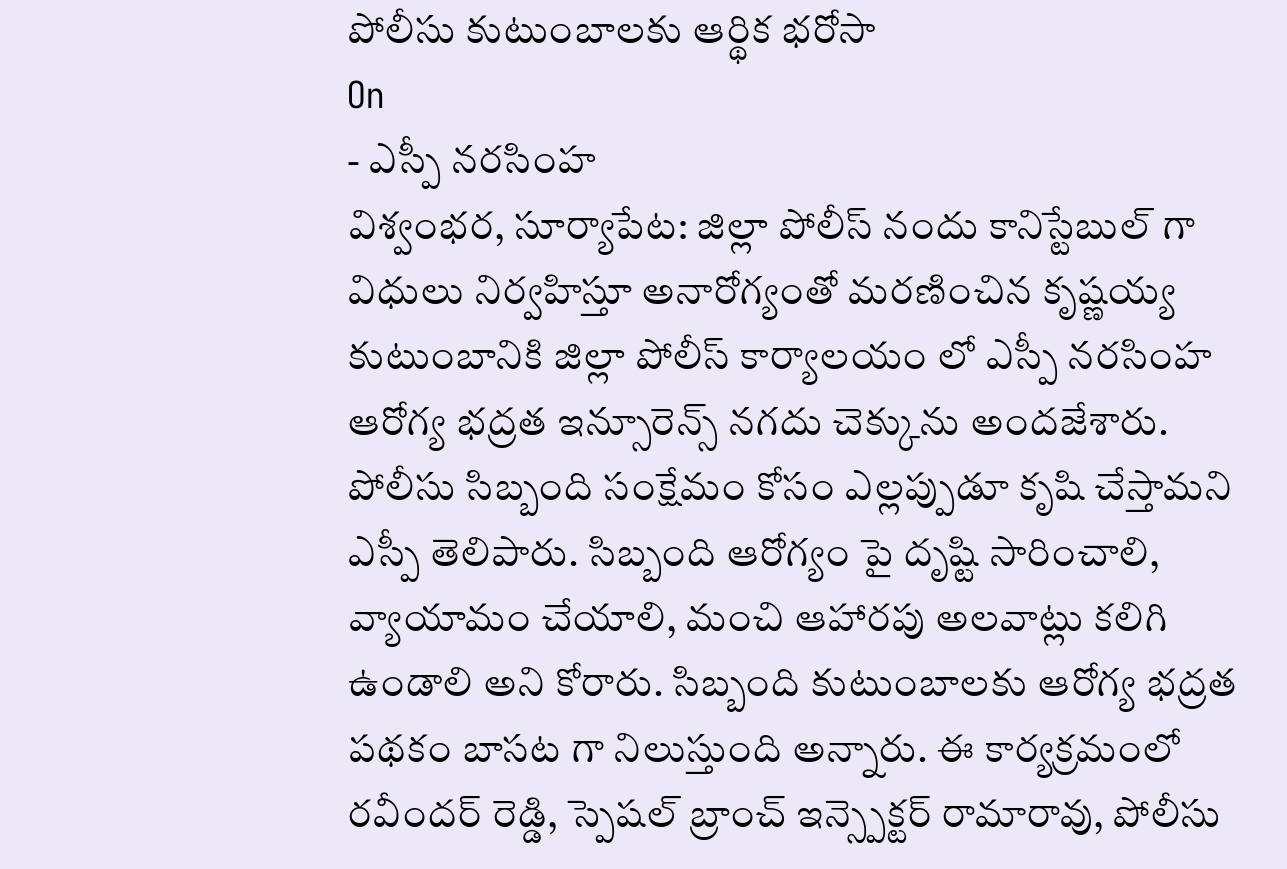పోలీసు కుటుంబాలకు ఆర్థిక భరోసా
On
- ఎస్పీ నరసింహ
విశ్వంభర, సూర్యాపేట: జిల్లా పోలీస్ నందు కానిస్టేబుల్ గా విధులు నిర్వహిస్తూ అనారోగ్యంతో మరణించిన కృష్ణయ్య కుటుంబానికి జిల్లా పోలీస్ కార్యాలయం లో ఎస్పీ నరసింహ ఆరోగ్య భద్రత ఇన్సూరెన్స్ నగదు చెక్కును అందజేశారు. పోలీసు సిబ్బంది సంక్షేమం కోసం ఎల్లప్పుడూ కృషి చేస్తామని ఎస్పీ తెలిపారు. సిబ్బంది ఆరోగ్యం పై దృష్టి సారించాలి, వ్యాయామం చేయాలి, మంచి ఆహారపు అలవాట్లు కలిగి ఉండాలి అని కోరారు. సిబ్బంది కుటుంబాలకు ఆరోగ్య భద్రత పథకం బాసట గా నిలుస్తుంది అన్నారు. ఈ కార్యక్రమంలో రవీందర్ రెడ్డి, స్పెషల్ బ్రాంచ్ ఇన్స్పెక్టర్ రామారావు, పోలీసు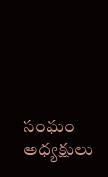సంఘం అధ్యక్షులు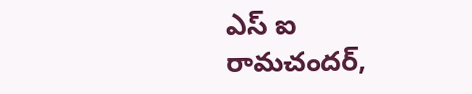ఎస్ ఐ రామచందర్,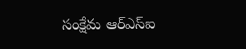సంక్షేమ ఆర్ఎస్ఐ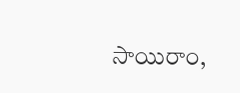సాయిరాం,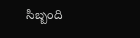సిబ్బంది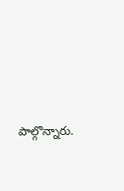పాల్గొన్నారు.